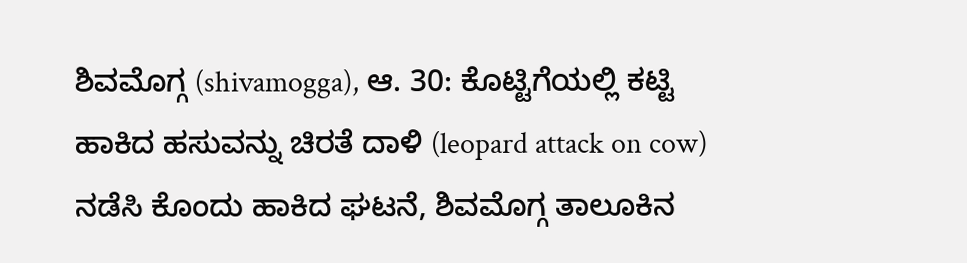ಶಿವಮೊಗ್ಗ (shivamogga), ಆ. 30: ಕೊಟ್ಟಿಗೆಯಲ್ಲಿ ಕಟ್ಟಿ ಹಾಕಿದ ಹಸುವನ್ನು ಚಿರತೆ ದಾಳಿ (leopard attack on cow) ನಡೆಸಿ ಕೊಂದು ಹಾಕಿದ ಘಟನೆ, ಶಿವಮೊಗ್ಗ ತಾಲೂಕಿನ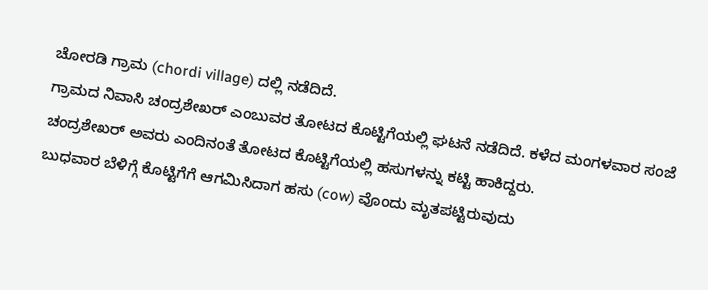ಚೋರಡಿ ಗ್ರಾಮ (chordi village) ದಲ್ಲಿ ನಡೆದಿದೆ.
ಗ್ರಾಮದ ನಿವಾಸಿ ಚಂದ್ರಶೇಖರ್ ಎಂಬುವರ ತೋಟದ ಕೊಟ್ಟಿಗೆಯಲ್ಲಿ ಘಟನೆ ನಡೆದಿದೆ. ಕಳೆದ ಮಂಗಳವಾರ ಸಂಜೆ ಚಂದ್ರಶೇಖರ್ ಅವರು ಎಂದಿನಂತೆ ತೋಟದ ಕೊಟ್ಟಿಗೆಯಲ್ಲಿ ಹಸುಗಳನ್ನು ಕಟ್ಟಿ ಹಾಕಿದ್ದರು.
ಬುಧವಾರ ಬೆಳಿಗ್ಗೆ ಕೊಟ್ಟಿಗೆಗೆ ಆಗಮಿಸಿದಾಗ ಹಸು (cow) ವೊಂದು ಮೃತಪಟ್ಟಿರುವುದು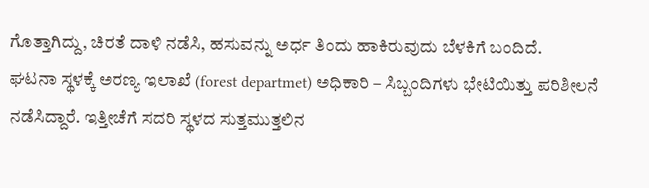ಗೊತ್ತಾಗಿದ್ದು, ಚಿರತೆ ದಾಳಿ ನಡೆಸಿ, ಹಸುವನ್ನು ಅರ್ಧ ತಿಂದು ಹಾಕಿರುವುದು ಬೆಳಕಿಗೆ ಬಂದಿದೆ.
ಘಟನಾ ಸ್ಥಳಕ್ಕೆ ಅರಣ್ಯ ಇಲಾಖೆ (forest departmet) ಅಧಿಕಾರಿ – ಸಿಬ್ಬಂದಿಗಳು ಭೇಟಿಯಿತ್ತು ಪರಿಶೀಲನೆ ನಡೆಸಿದ್ದಾರೆ. ಇತ್ತೀಚೆಗೆ ಸದರಿ ಸ್ಥಳದ ಸುತ್ತಮುತ್ತಲಿನ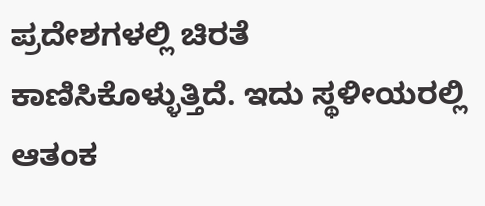ಪ್ರದೇಶಗಳಲ್ಲಿ ಚಿರತೆ ಕಾಣಿಸಿಕೊಳ್ಳುತ್ತಿದೆ. ಇದು ಸ್ಥಳೀಯರಲ್ಲಿ ಆತಂಕ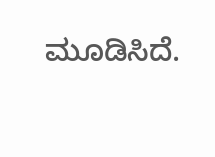ಮೂಡಿಸಿದೆ.